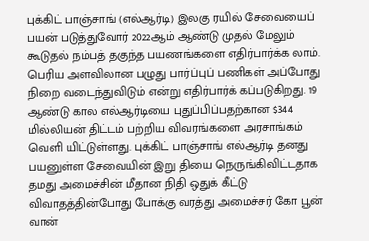புக்கிட் பாஞ்சாங் (எல்ஆர்டி) இலகு ரயில் சேவையைப் பயன் படுத்துவோர் 2022ஆம் ஆண்டு முதல் மேலும் கூடுதல் நம்பத் தகுந்த பயணங்களை எதிர்பார்க்க லாம். பெரிய அளவிலான பழுது பார்ப்புப் பணிகள் அப்போது நிறை வடைந்துவிடும் என்று எதிர்பார்க் கப்படுகிறது. 19 ஆண்டு கால எல்ஆர்டியை புதுப்பிப்பதற்கான $344 மில்லியன் திட்டம் பற்றிய விவரங்களை அரசாங்கம் வெளி யிட்டுள்ளது. புக்கிட் பாஞ்சாங் எல்ஆர்டி தனது பயனுள்ள சேவையின் இறு தியை நெருங்கிவிட்டதாக தமது அமைச்சின் மீதான நிதி ஒதுக் கீட்டு விவாதத்தின்போது போக்கு வரத்து அமைச்சர் கோ பூன் வான்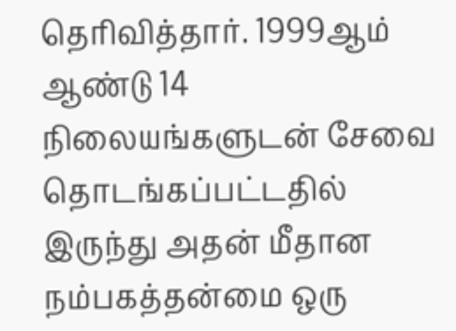தெரிவித்தார். 1999ஆம் ஆண்டு 14 நிலையங்களுடன் சேவை தொடங்கப்பட்டதில் இருந்து அதன் மீதான நம்பகத்தன்மை ஒரு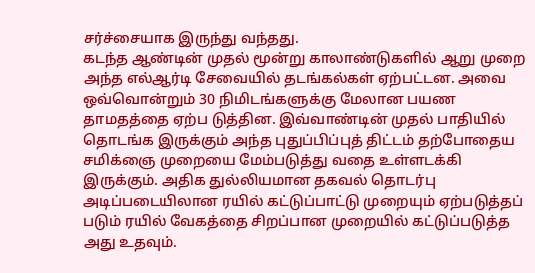சர்ச்சையாக இருந்து வந்தது.
கடந்த ஆண்டின் முதல் மூன்று காலாண்டுகளில் ஆறு முறை அந்த எல்ஆர்டி சேவையில் தடங்கல்கள் ஏற்பட்டன. அவை ஒவ்வொன்றும் 30 நிமிடங்களுக்கு மேலான பயண தாமதத்தை ஏற்ப டுத்தின. இவ்வாண்டின் முதல் பாதியில் தொடங்க இருக்கும் அந்த புதுப்பிப்புத் திட்டம் தற்போதைய சமிக்ஞை முறையை மேம்படுத்து வதை உள்ளடக்கி இருக்கும். அதிக துல்லியமான தகவல் தொடர்பு அடிப்படையிலான ரயில் கட்டுப்பாட்டு முறையும் ஏற்படுத்தப் படும் ரயில் வேகத்தை சிறப்பான முறையில் கட்டுப்படுத்த அது உதவும்.